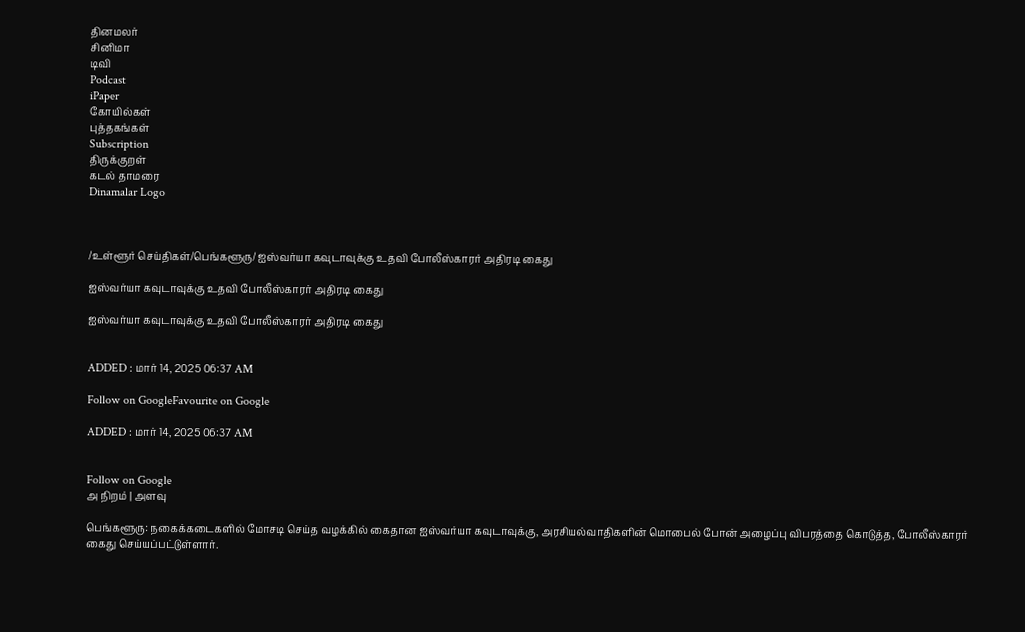தினமலர்
சினிமா
டிவி
Podcast
iPaper
கோயில்கள்
புத்தகங்கள்
Subscription
திருக்குறள்
கடல் தாமரை
Dinamalar Logo



/உள்ளூர் செய்திகள்/பெங்களூரு/ ஐஸ்வர்யா கவுடாவுக்கு உதவி போலீஸ்காரர் அதிரடி கைது

ஐஸ்வர்யா கவுடாவுக்கு உதவி போலீஸ்காரர் அதிரடி கைது

ஐஸ்வர்யா கவுடாவுக்கு உதவி போலீஸ்காரர் அதிரடி கைது


ADDED : மார் 14, 2025 06:37 AM

Follow on GoogleFavourite on Google

ADDED : மார் 14, 2025 06:37 AM


Follow on Google
அ நிறம் | அளவு

பெங்களூரு: நகைக்கடைகளில் மோசடி செய்த வழக்கில் கைதான ஐஸ்வர்யா கவுடாவுக்கு, அரசியல்வாதிகளின் மொபைல் போன் அழைப்பு விபரத்தை கொடுத்த, போலீஸ்காரர் கைது செய்யப்பட்டுள்ளார்.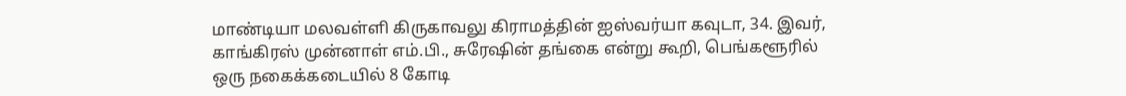மாண்டியா மலவள்ளி கிருகாவலு கிராமத்தின் ஐஸ்வர்யா கவுடா, 34. இவர், காங்கிரஸ் முன்னாள் எம்.பி., சுரேஷின் தங்கை என்று கூறி, பெங்களூரில் ஒரு நகைக்கடையில் 8 கோடி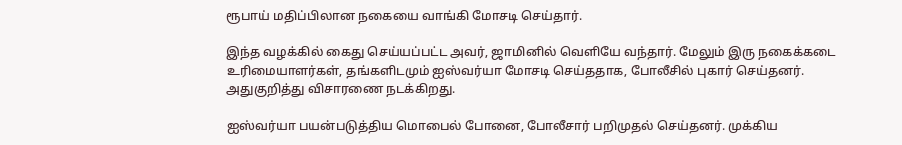ரூபாய் மதிப்பிலான நகையை வாங்கி மோசடி செய்தார்.

இந்த வழக்கில் கைது செய்யப்பட்ட அவர், ஜாமினில் வெளியே வந்தார். மேலும் இரு நகைக்கடை உரிமையாளர்கள், தங்களிடமும் ஐஸ்வர்யா மோசடி செய்ததாக, போலீசில் புகார் செய்தனர். அதுகுறித்து விசாரணை நடக்கிறது.

ஐஸ்வர்யா பயன்படுத்திய மொபைல் போனை, போலீசார் பறிமுதல் செய்தனர். முக்கிய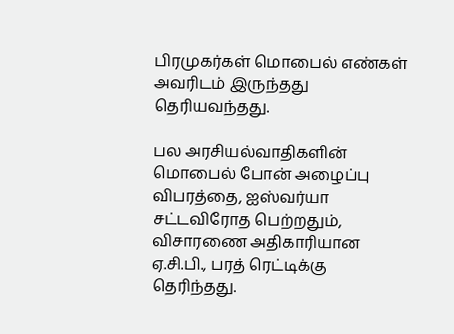பிரமுகர்கள் மொபைல் எண்கள் அவரிடம் இருந்தது தெரியவந்தது.

பல அரசியல்வாதிகளின் மொபைல் போன் அழைப்பு விபரத்தை, ஐஸ்வர்யா சட்டவிரோத பெற்றதும், விசாரணை அதிகாரியான ஏ.சி.பி., பரத் ரெட்டிக்கு தெரிந்தது.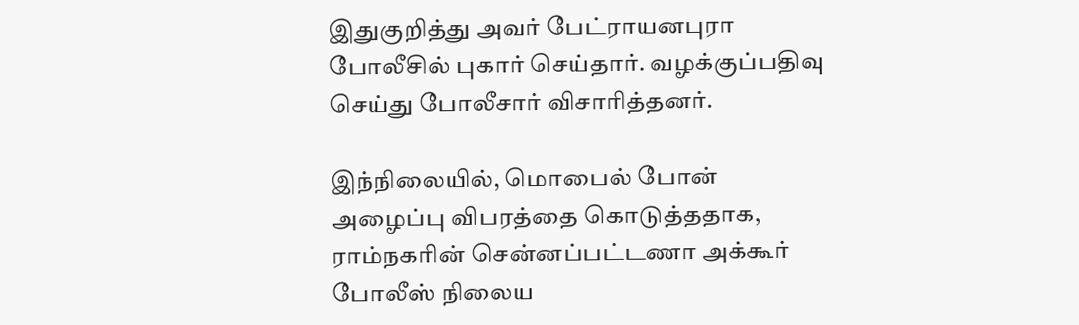இதுகுறித்து அவர் பேட்ராயனபுரா போலீசில் புகார் செய்தார். வழக்குப்பதிவு செய்து போலீசார் விசாரித்தனர்.

இந்நிலையில், மொபைல் போன் அழைப்பு விபரத்தை கொடுத்ததாக, ராம்நகரின் சென்னப்பட்டணா அக்கூர் போலீஸ் நிலைய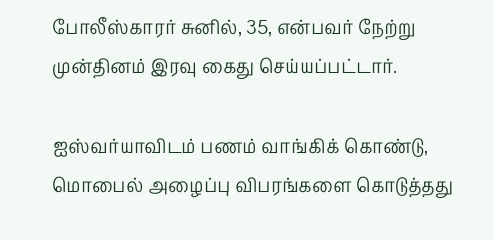போலீஸ்காரர் சுனில், 35, என்பவர் நேற்று முன்தினம் இரவு கைது செய்யப்பட்டார்.

ஐஸ்வர்யாவிடம் பணம் வாங்கிக் கொண்டு, மொபைல் அழைப்பு விபரங்களை கொடுத்தது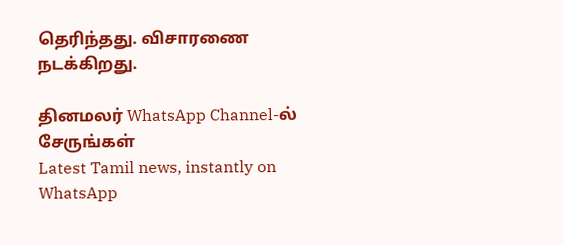தெரிந்தது. விசாரணை நடக்கிறது.

தினமலர் WhatsApp Channel-ல் சேருங்கள்
Latest Tamil news, instantly on WhatsApp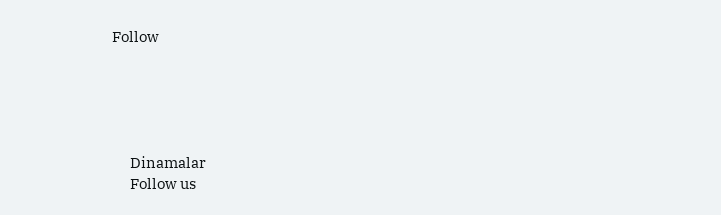Follow





      Dinamalar
      Follow us